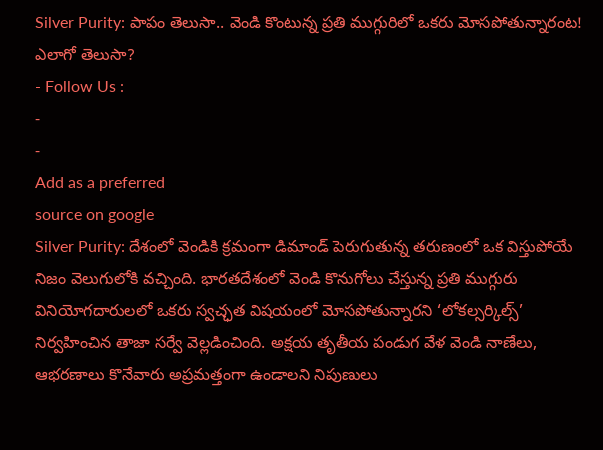Silver Purity: పాపం తెలుసా.. వెండి కొంటున్న ప్రతి ముగ్గురిలో ఒకరు మోసపోతున్నారంట! ఎలాగో తెలుసా?
- Follow Us :
-
-
Add as a preferred
source on google
Silver Purity: దేశంలో వెండికి క్రమంగా డిమాండ్ పెరుగుతున్న తరుణంలో ఒక విస్తుపోయే నిజం వెలుగులోకి వచ్చింది. భారతదేశంలో వెండి కొనుగోలు చేస్తున్న ప్రతి ముగ్గురు వినియోగదారులలో ఒకరు స్వచ్ఛత విషయంలో మోసపోతున్నారని ‘లోకల్సర్కిల్స్’ నిర్వహించిన తాజా సర్వే వెల్లడించింది. అక్షయ తృతీయ పండుగ వేళ వెండి నాణేలు, ఆభరణాలు కొనేవారు అప్రమత్తంగా ఉండాలని నిపుణులు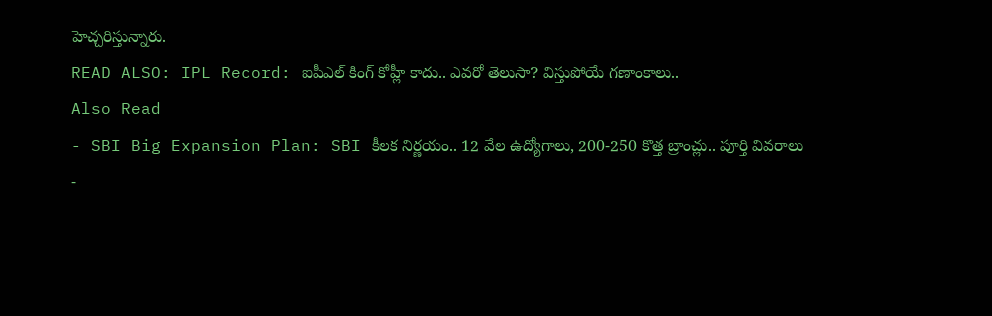హెచ్చరిస్తున్నారు.
READ ALSO: IPL Record: ఐపీఎల్ కింగ్ కోహ్లీ కాదు.. ఎవరో తెలుసా? విస్తుపోయే గణాంకాలు..
Also Read
- SBI Big Expansion Plan: SBI కీలక నిర్ణయం.. 12 వేల ఉద్యోగాలు, 200-250 కొత్త బ్రాంచ్లు.. పూర్తి వివరాలు
-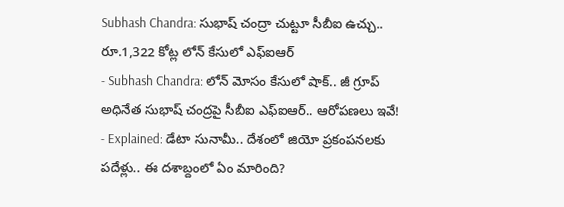Subhash Chandra: సుభాష్ చంద్రా చుట్టూ సీబీఐ ఉచ్చు.. రూ.1,322 కోట్ల లోన్ కేసులో ఎఫ్ఐఆర్
- Subhash Chandra: లోన్ మోసం కేసులో షాక్.. జీ గ్రూప్ అధినేత సుభాష్ చంద్రపై సీబీఐ ఎఫ్ఐఆర్.. ఆరోపణలు ఇవే!
- Explained: డేటా సునామీ.. దేశంలో జియో ప్రకంపనలకు పదేళ్లు.. ఈ దశాబ్దంలో ఏం మారింది?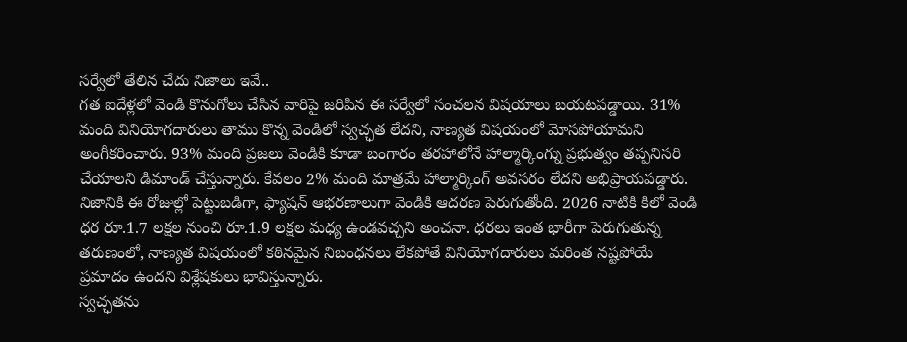సర్వేలో తేలిన చేదు నిజాలు ఇవే..
గత ఐదేళ్లలో వెండి కొనుగోలు చేసిన వారిపై జరిపిన ఈ సర్వేలో సంచలన విషయాలు బయటపడ్డాయి. 31% మంది వినియోగదారులు తాము కొన్న వెండిలో స్వచ్ఛత లేదని, నాణ్యత విషయంలో మోసపోయామని అంగీకరించారు. 93% మంది ప్రజలు వెండికి కూడా బంగారం తరహాలోనే హాల్మార్కింగ్ను ప్రభుత్వం తప్పనిసరి చేయాలని డిమాండ్ చేస్తున్నారు. కేవలం 2% మంది మాత్రమే హాల్మార్కింగ్ అవసరం లేదని అభిప్రాయపడ్డారు. నిజానికి ఈ రోజుల్లో పెట్టుబడిగా, ఫ్యాషన్ ఆభరణాలుగా వెండికి ఆదరణ పెరుగుతోంది. 2026 నాటికి కిలో వెండి ధర రూ.1.7 లక్షల నుంచి రూ.1.9 లక్షల మధ్య ఉండవచ్చని అంచనా. ధరలు ఇంత భారీగా పెరుగుతున్న తరుణంలో, నాణ్యత విషయంలో కఠినమైన నిబంధనలు లేకపోతే వినియోగదారులు మరింత నష్టపోయే ప్రమాదం ఉందని విశ్లేషకులు భావిస్తున్నారు.
స్వచ్ఛతను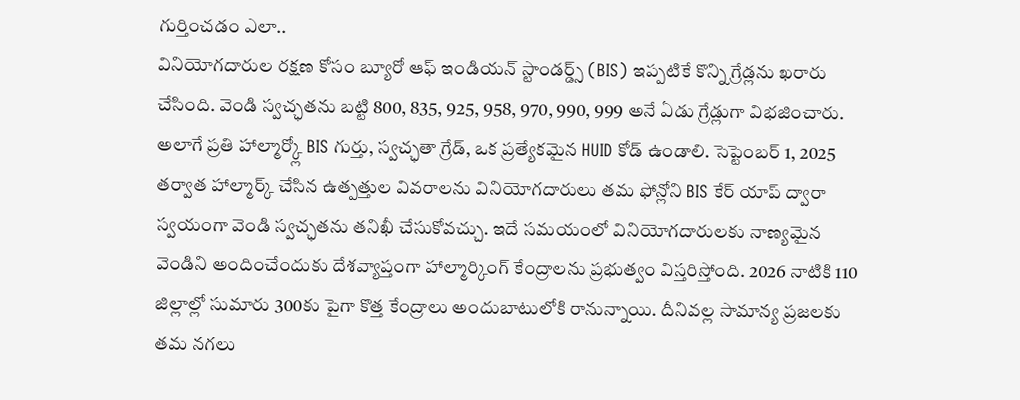గుర్తించడం ఎలా..
వినియోగదారుల రక్షణ కోసం బ్యూరో ఆఫ్ ఇండియన్ స్టాండర్డ్స్ (BIS) ఇప్పటికే కొన్ని గ్రేడ్లను ఖరారు చేసింది. వెండి స్వచ్ఛతను బట్టి 800, 835, 925, 958, 970, 990, 999 అనే ఏడు గ్రేడ్లుగా విభజించారు. అలాగే ప్రతి హాల్మార్క్లో BIS గుర్తు, స్వచ్ఛతా గ్రేడ్, ఒక ప్రత్యేకమైన HUID కోడ్ ఉండాలి. సెప్టెంబర్ 1, 2025 తర్వాత హాల్మార్క్ చేసిన ఉత్పత్తుల వివరాలను వినియోగదారులు తమ ఫోన్లోని BIS కేర్ యాప్ ద్వారా స్వయంగా వెండి స్వచ్ఛతను తనిఖీ చేసుకోవచ్చు. ఇదే సమయంలో వినియోగదారులకు నాణ్యమైన వెండిని అందించేందుకు దేశవ్యాప్తంగా హాల్మార్కింగ్ కేంద్రాలను ప్రభుత్వం విస్తరిస్తోంది. 2026 నాటికి 110 జిల్లాల్లో సుమారు 300కు పైగా కొత్త కేంద్రాలు అందుబాటులోకి రానున్నాయి. దీనివల్ల సామాన్య ప్రజలకు తమ నగలు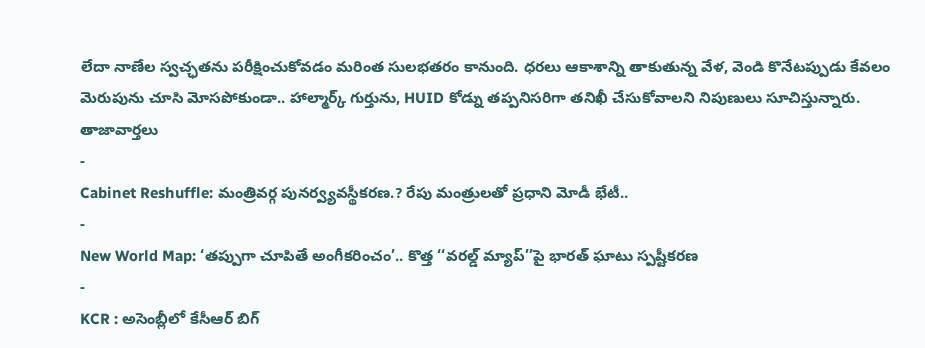లేదా నాణేల స్వచ్ఛతను పరీక్షించుకోవడం మరింత సులభతరం కానుంది. ధరలు ఆకాశాన్ని తాకుతున్న వేళ, వెండి కొనేటప్పుడు కేవలం మెరుపును చూసి మోసపోకుండా.. హాల్మార్క్ గుర్తును, HUID కోడ్ను తప్పనిసరిగా తనిఖీ చేసుకోవాలని నిపుణులు సూచిస్తున్నారు.
తాజావార్తలు
-
Cabinet Reshuffle: మంత్రివర్గ పునర్వ్యవస్థీకరణ.? రేపు మంత్రులతో ప్రధాని మోడీ భేటీ..
-
New World Map: ‘తప్పుగా చూపితే అంగీకరించం’.. కొత్త ‘‘వరల్డ్ మ్యాప్’’పై భారత్ ఘాటు స్పష్టీకరణ
-
KCR : అసెంబ్లీలో కేసీఆర్ బిగ్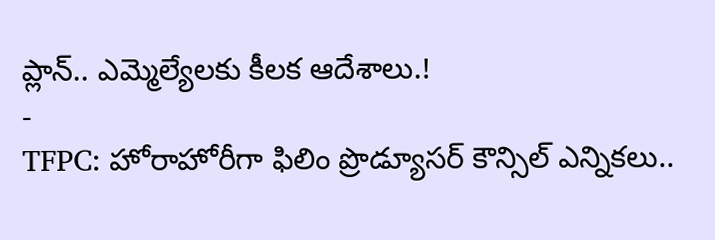ప్లాన్.. ఎమ్మెల్యేలకు కీలక ఆదేశాలు.!
-
TFPC: హోరాహోరీగా ఫిలిం ప్రొడ్యూసర్ కౌన్సిల్ ఎన్నికలు..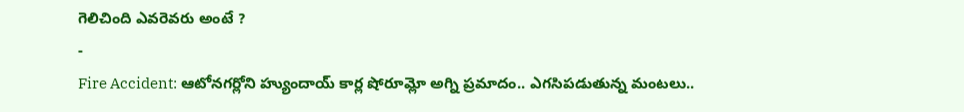గెలిచింది ఎవరెవరు అంటే ?
-
Fire Accident: ఆటోనగర్లోని హ్యుందాయ్ కార్ల షోరూమ్లో అగ్ని ప్రమాదం.. ఎగసిపడుతున్న మంటలు..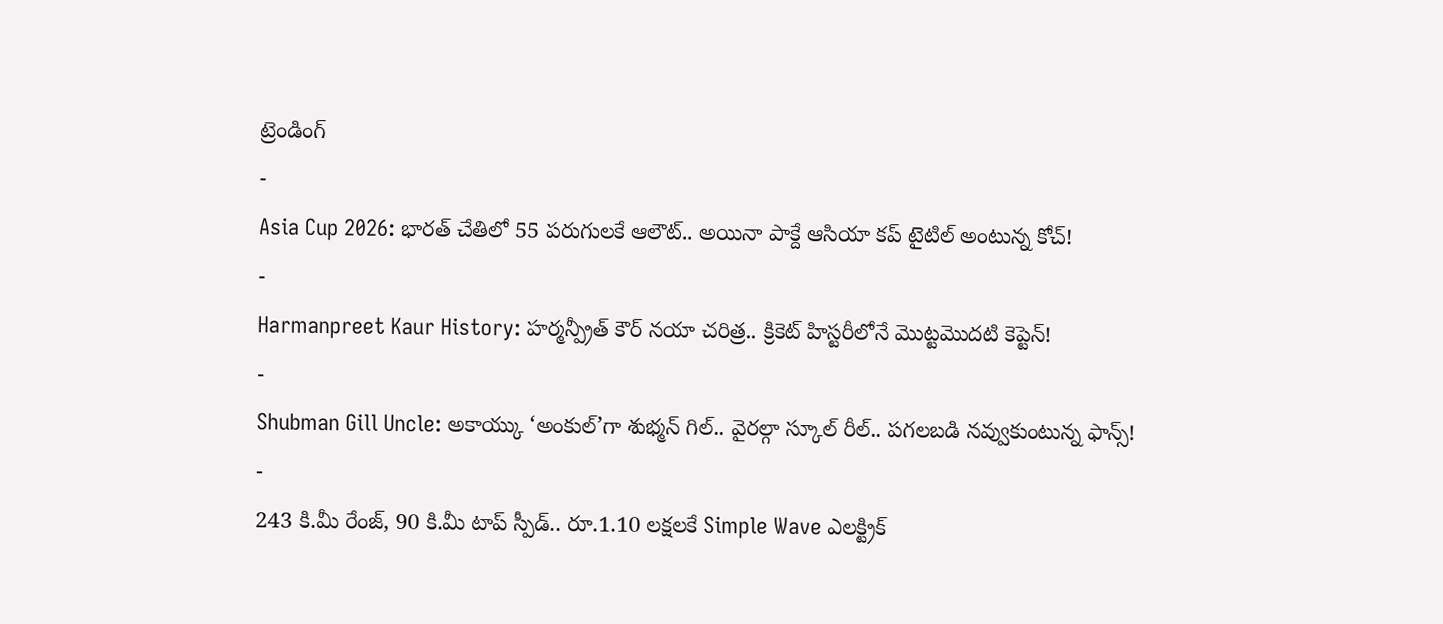ట్రెండింగ్
-
Asia Cup 2026: భారత్ చేతిలో 55 పరుగులకే ఆలౌట్.. అయినా పాక్దే ఆసియా కప్ టైటిల్ అంటున్న కోచ్!
-
Harmanpreet Kaur History: హర్మన్ప్రీత్ కౌర్ నయా చరిత్ర.. క్రికెట్ హిస్టరీలోనే మొట్టమొదటి కెప్టెన్!
-
Shubman Gill Uncle: అకాయ్కు ‘అంకుల్’గా శుభ్మన్ గిల్.. వైరల్గా స్కూల్ రీల్.. పగలబడి నవ్వుకుంటున్న ఫాన్స్!
-
243 కి.మీ రేంజ్, 90 కి.మీ టాప్ స్పీడ్.. రూ.1.10 లక్షలకే Simple Wave ఎలక్ట్రిక్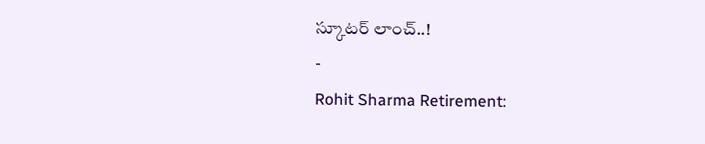స్కూటర్ లాంచ్..!
-
Rohit Sharma Retirement: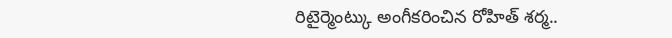రిటైర్మెంట్కు అంగీకరించిన రోహిత్ శర్మ..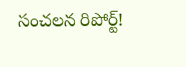సంచలన రిపోర్ట్!